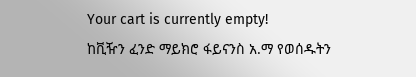Your cart is currently empty!
ከቪዥን ፈንድ ማይክሮ ፋይናንስ አ.ማ የወሰዱትን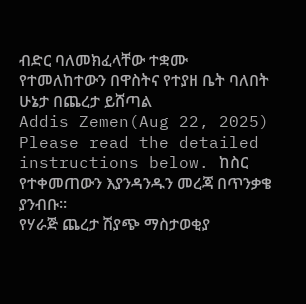ብድር ባለመክፈላቸው ተቋሙ የተመለከተውን በዋስትና የተያዘ ቤት ባለበት ሁኔታ በጨረታ ይሸጣል
Addis Zemen(Aug 22, 2025)
Please read the detailed instructions below. ከስር የተቀመጠውን እያንዳንዱን መረጃ በጥንቃቄ ያንብቡ።
የሃራጅ ጨረታ ሽያጭ ማስታወቂያ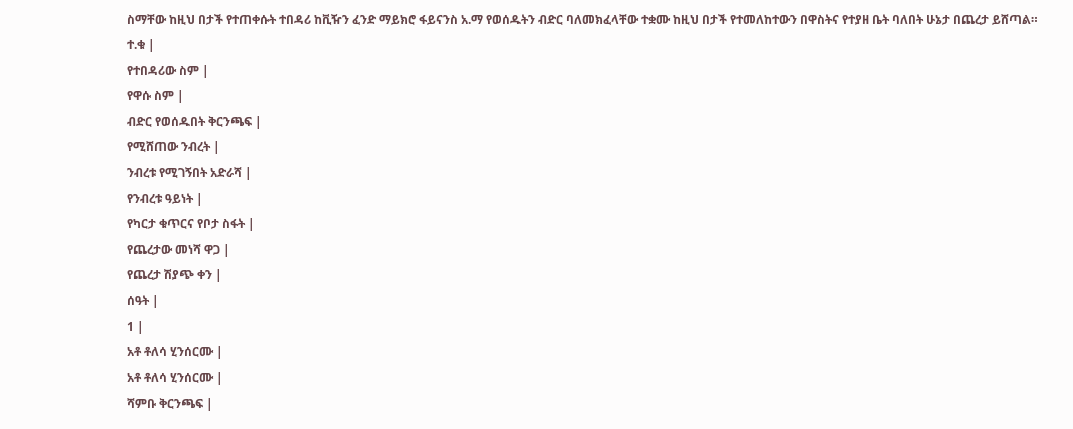ስማቸው ከዚህ በታች የተጠቀሱት ተበዳሪ ከቪዥን ፈንድ ማይክሮ ፋይናንስ አ.ማ የወሰዱትን ብድር ባለመክፈላቸው ተቋሙ ከዚህ በታች የተመለከተውን በዋስትና የተያዘ ቤት ባለበት ሁኔታ በጨረታ ይሸጣል።
ተ.ቁ |
የተበዳሪው ስም |
የዋሱ ስም |
ብድር የወሰዱበት ቅርንጫፍ |
የሚሸጠው ንብረት |
ንብረቱ የሚገኝበት አድራሻ |
የንብረቱ ዓይነት |
የካርታ ቁጥርና የቦታ ስፋት |
የጨረታው መነሻ ዋጋ |
የጨረታ ሽያጭ ቀን |
ሰዓት |
1 |
አቶ ቶለሳ ሂንሰርሙ |
አቶ ቶለሳ ሂንሰርሙ |
ሻምቡ ቅርንጫፍ |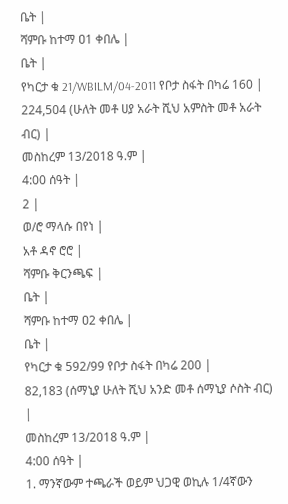ቤት |
ሻምቡ ከተማ ዐ1 ቀበሌ |
ቤት |
የካርታ ቁ 21/WBILM/04-2011 የቦታ ስፋት በካሬ 160 |
224,504 (ሁለት መቶ ሀያ አራት ሺህ አምስት መቶ አራት ብር) |
መስከረም 13/2018 ዓ.ም |
4:00 ሰዓት |
2 |
ወ/ሮ ማላሱ በየነ |
አቶ ዳኖ ሮሮ |
ሻምቡ ቅርንጫፍ |
ቤት |
ሻምቡ ከተማ ዐ2 ቀበሌ |
ቤት |
የካርታ ቁ 592/99 የቦታ ስፋት በካሬ 200 |
82,183 (ሰማኒያ ሁለት ሺህ አንድ መቶ ሰማኒያ ሶስት ብር) |
መስከረም 13/2018 ዓ.ም |
4:00 ሰዓት |
1. ማንኛውም ተጫራች ወይም ህጋዊ ወኪሉ 1/4ኛውን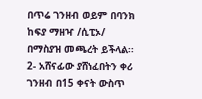በጥሬ ገንዘብ ወይም በባንክ ከፍያ ማዘዣ /ሲፒኦ/ በማስያዝ መጫረት ይችላል፡፡
2- አሸናፊው ያሸነፈበትን ቀሪ ገንዘብ በ15 ቀናት ውስጥ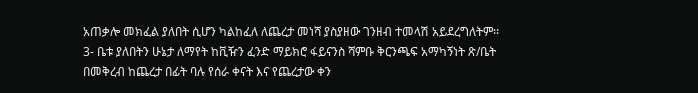አጠቃሎ መክፈል ያለበት ሲሆን ካልከፈለ ለጨረታ መነሻ ያስያዘው ገንዘብ ተመላሽ አይደረግለትም፡፡
3- ቤቱ ያለበትን ሁኔታ ለማየት ከቪዥን ፈንድ ማይክሮ ፋይናንስ ሻምቡ ቅርንጫፍ አማካኝነት ጽ/ቤት በመቅረብ ከጨረታ በፊት ባሉ የሰራ ቀናት እና የጨረታው ቀን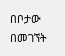በቦታው በመገኘት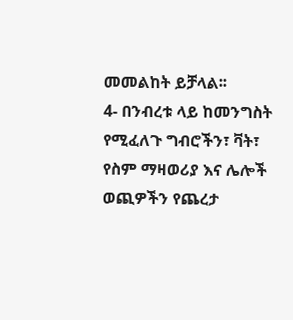መመልከት ይቻላል፡፡
4- በንብረቱ ላይ ከመንግስት የሚፈለጉ ግብሮችን፣ ቫት፣ የስም ማዛወሪያ እና ሌሎች ወጪዎችን የጨረታ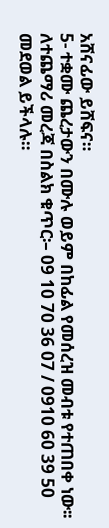አሸናፊው ይሸፍና።
5- ተቋሙ ጨረታውን በሙሉ ወይም በከፊል የመሰረዝ መብቱ የተጠበቀ ነው፡፡
ለተጨማሪ መረጃ በስልክ ቁጥር፡– 09 10 70 36 07 / 0910 60 39 50 መደወል ይችላሉ።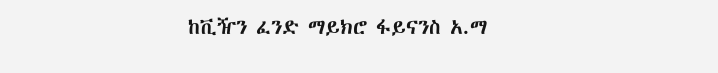ከቪዥን ፈንድ ማይክሮ ፋይናንስ አ.ማ